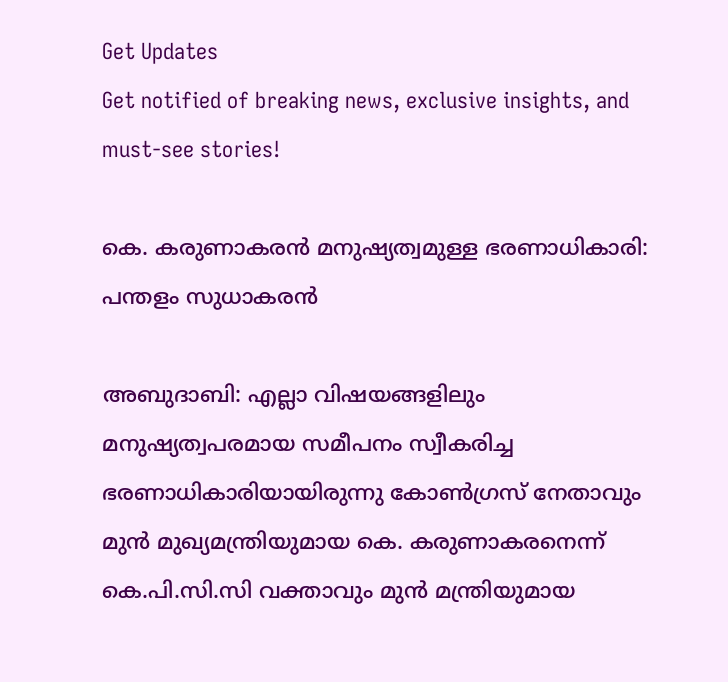Get Updates
Get notified of breaking news, exclusive insights, and must-see stories!

കെ. കരുണാകരന്‍ മനുഷ്യത്വമുള്ള ഭരണാധികാരി: പന്തളം സുധാകരന്‍

അബുദാബി: എല്ലാ വിഷയങ്ങളിലും മനുഷ്യത്വപരമായ സമീപനം സ്വീകരിച്ച ഭരണാധികാരിയായിരുന്നു കോണ്‍ഗ്രസ് നേതാവും മുന്‍ മുഖ്യമന്ത്രിയുമായ കെ. കരുണാകരനെന്ന് കെ.പി.സി.സി വക്താവും മുന്‍ മന്ത്രിയുമായ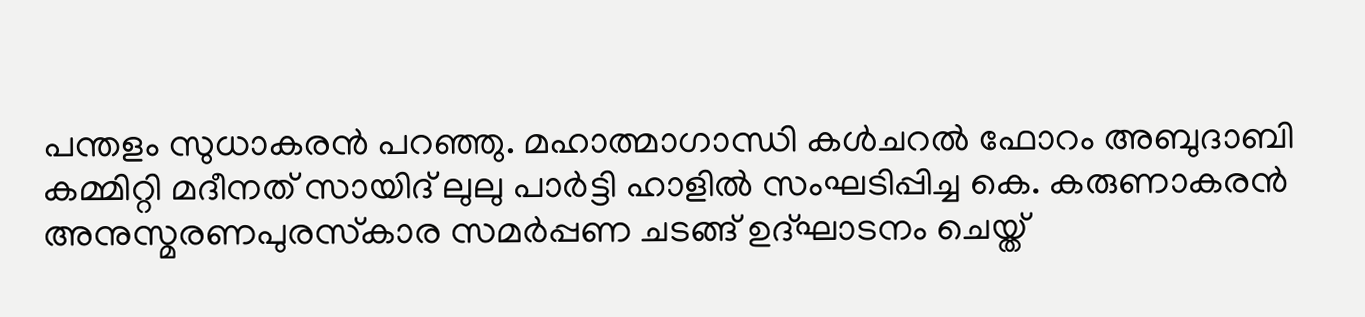പന്തളം സുധാകരന്‍ പറഞ്ഞു. മഹാത്മാഗാന്ധി കള്‍ചറല്‍ ഫോറം അബുദാബി കമ്മിറ്റി മദീനത് സായിദ് ലുലു പാര്‍ട്ടി ഹാളില്‍ സംഘടിപ്പിച്ച കെ. കരുണാകരന്‍ അനുസ്മരണപുരസ്‌കാര സമര്‍പ്പണ ചടങ്ങ് ഉദ്ഘാടനം ചെയ്ത്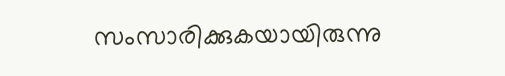സംസാരിക്കുകയായിരുന്നു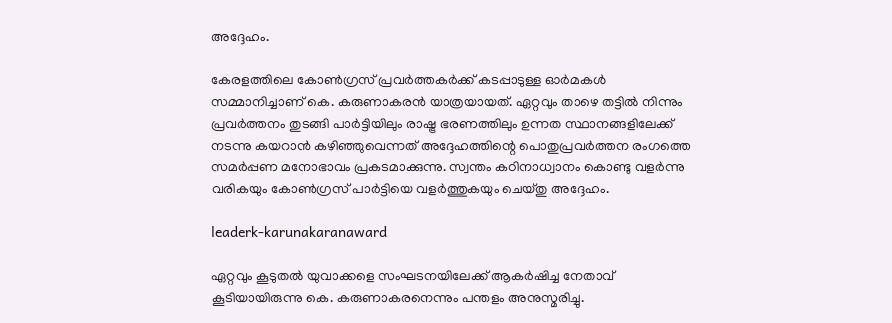അദ്ദേഹം.

കേരളത്തിലെ കോണ്‍ഗ്രസ് പ്രവര്‍ത്തകര്‍ക്ക് കടപ്പാടുള്ള ഓര്‍മകള്‍ സമ്മാനിച്ചാണ് കെ. കരുണാകരന്‍ യാത്രയായത്. ഏറ്റവും താഴെ തട്ടില്‍ നിന്നും പ്രവര്‍ത്തനം തുടങ്ങി പാര്‍ട്ടിയിലും രാഷ്ട്ര ഭരണത്തിലും ഉന്നത സ്ഥാനങ്ങളിലേക്ക് നടന്നു കയറാന്‍ കഴിഞ്ഞുവെന്നത് അദ്ദേഹത്തിന്റെ പൊതുപ്രവര്‍ത്തന രംഗത്തെ സമര്‍പ്പണ മനോഭാവം പ്രകടമാക്കുന്നു. സ്വന്തം കഠിനാധ്വാനം കൊണ്ടു വളര്‍ന്നു വരികയും കോണ്‍ഗ്രസ് പാര്‍ട്ടിയെ വളര്‍ത്തുകയും ചെയ്തു അദ്ദേഹം.

leaderk-karunakaranaward

ഏറ്റവും കൂടുതല്‍ യുവാക്കളെ സംഘടനയിലേക്ക് ആകര്‍ഷിച്ച നേതാവ് കൂടിയായിരുന്നു കെ. കരുണാകരനെന്നും പന്തളം അനുസ്മരിച്ചു.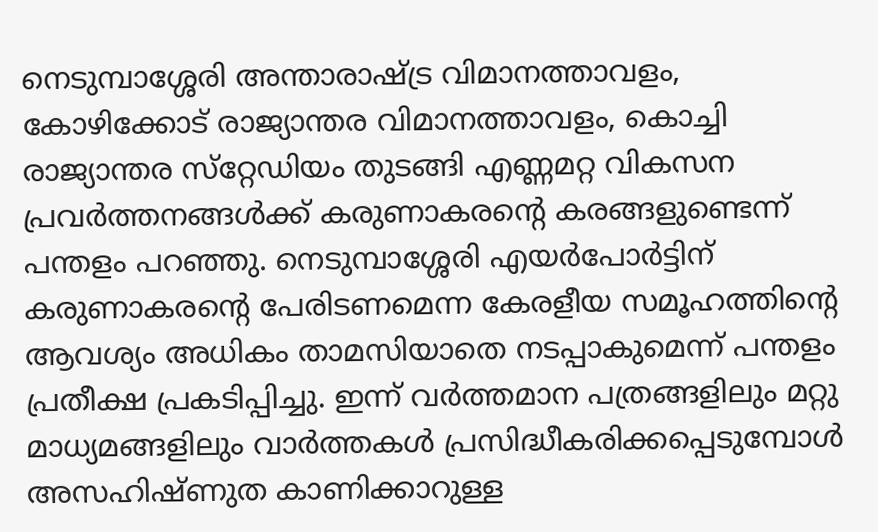നെടുമ്പാശ്ശേരി അന്താരാഷ്ട്ര വിമാനത്താവളം, കോഴിക്കോട് രാജ്യാന്തര വിമാനത്താവളം, കൊച്ചി രാജ്യാന്തര സ്‌റ്റേഡിയം തുടങ്ങി എണ്ണമറ്റ വികസന പ്രവര്‍ത്തനങ്ങള്‍ക്ക് കരുണാകരന്റെ കരങ്ങളുണ്ടെന്ന് പന്തളം പറഞ്ഞു. നെടുമ്പാശ്ശേരി എയര്‍പോര്‍ട്ടിന് കരുണാകരന്റെ പേരിടണമെന്ന കേരളീയ സമൂഹത്തിന്റെ ആവശ്യം അധികം താമസിയാതെ നടപ്പാകുമെന്ന് പന്തളം പ്രതീക്ഷ പ്രകടിപ്പിച്ചു. ഇന്ന് വര്‍ത്തമാന പത്രങ്ങളിലും മറ്റു മാധ്യമങ്ങളിലും വാര്‍ത്തകള്‍ പ്രസിദ്ധീകരിക്കപ്പെടുമ്പോള്‍ അസഹിഷ്ണുത കാണിക്കാറുള്ള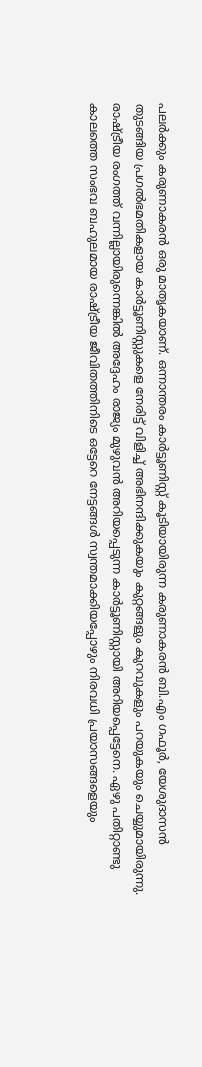പലര്‍ക്കും കരുണാകരന്‍ ഒരു മാതൃകയാണ്. ഒന്നാന്തരം കാര്‍ട്ടൂണിസ്റ്റ് കൂടിയായിരുന്ന കരുണാകരന്‍ ബി.എം ഗഫൂര്‍, യേശുദാസന്‍ തുടങ്ങിയ പ്രഗല്‍ഭമതികളായ കാര്‍ട്ടൂണിസ്റ്റുകളെ നേരിട്ട് വിളിച്ച് അഭിനന്ദിക്കുകയും കുറ്റങ്ങളും കുറവുകളും പറയുകയും ചെയ്യുമായിരുന്നു. രാഷ്ട്രീയ രംഗത്ത് വന്നില്ലായിരുന്നെങ്കില്‍ അദ്ദേഹം രാജ്യം മുഴുവന്‍ അറിയപ്പെടുന്ന കാര്‍ട്ടൂണിസ്റ്റായി അറിയപ്പെട്ടേനെ. ഏഴു പതിറ്റാണ്ടു കാലത്തെ സംഭവ ബഹുലമായ രാഷ്ട്രീയ ജീവിതത്തിനിടെ ഒട്ടേറെ നേട്ടങ്ങള്‍ സ്വന്തമാക്കിയപ്പോഴും നിരവധി പ്രയാസങ്ങളെയും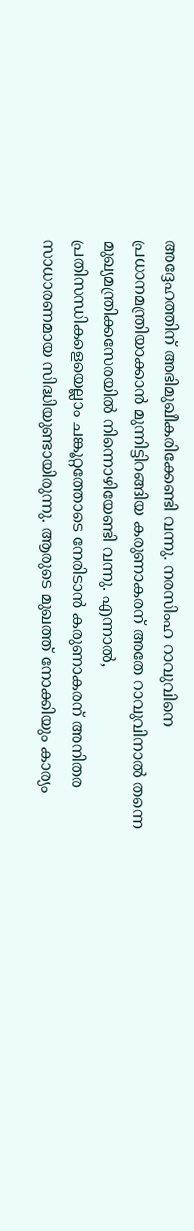അദ്ദേഹത്തിന് അഭിമുഖീകരിക്കേണ്ടി വന്നു. നരസിംഹ റാവുവിനെ പ്രധാനമന്ത്രിയാക്കാന്‍ മുന്നിട്ടിറങ്ങിയ കരുണാകരന് അതേ റാവുവിനാല്‍ തന്നെ മുഖ്യമന്ത്രിക്കസേരയില്‍ നിന്നൊഴിയേണ്ടി വന്നു. എന്നാല്‍, പ്രതിസന്ധികളെയെല്ലാം ചങ്കൂറ്റത്തോടെ നേരിടാന്‍ കരുണാകരന് അനിതര സാധാരണമായ സിദ്ധിയുണ്ടായിരുന്നു. ആരുടെ മുഖത്ത് നോക്കിയും കാര്യം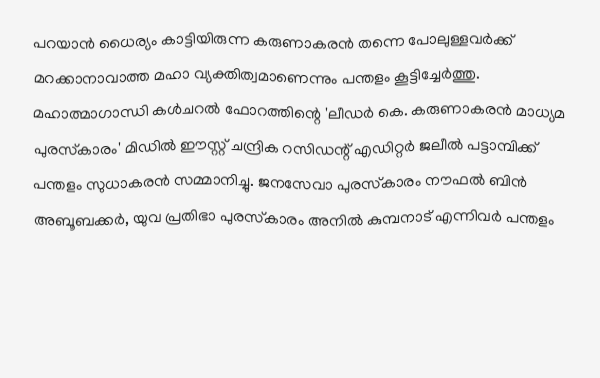പറയാന്‍ ധൈര്യം കാട്ടിയിരുന്ന കരുണാകരന്‍ തന്നെ പോലുള്ളവര്‍ക്ക് മറക്കാനാവാത്ത മഹാ വ്യക്തിത്വമാണെന്നും പന്തളം കൂട്ടിച്ചേര്‍ത്തു. മഹാത്മാഗാന്ധി കള്‍ചറല്‍ ഫോറത്തിന്റെ 'ലീഡര്‍ കെ. കരുണാകരന്‍ മാധ്യമ പുരസ്‌കാരം' മിഡില്‍ ഈസ്റ്റ് ചന്ദ്രിക റസിഡന്റ് എഡിറ്റര്‍ ജലീല്‍ പട്ടാമ്പിക്ക് പന്തളം സുധാകരന്‍ സമ്മാനിച്ചു. ജനസേവാ പുരസ്‌കാരം നൗഫല്‍ ബിന്‍ അബൂബക്കര്‍, യുവ പ്രതിഭാ പുരസ്‌കാരം അനില്‍ കുമ്പനാട് എന്നിവര്‍ പന്തളം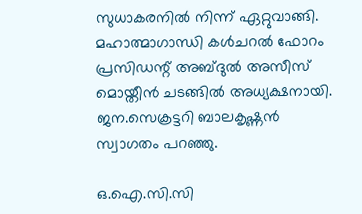സുധാകരനില്‍ നിന്ന് ഏറ്റുവാങ്ങി. മഹാത്മാഗാന്ധി കള്‍ചറല്‍ ഫോറം പ്രസിഡന്റ് അബ്ദുല്‍ അസീസ് മൊയ്തീന്‍ ചടങ്ങില്‍ അധ്യക്ഷനായി. ജന.സെക്രട്ടറി ബാലകൃഷ്ണന്‍ സ്വാഗതം പറഞ്ഞു.

ഒ.ഐ.സി.സി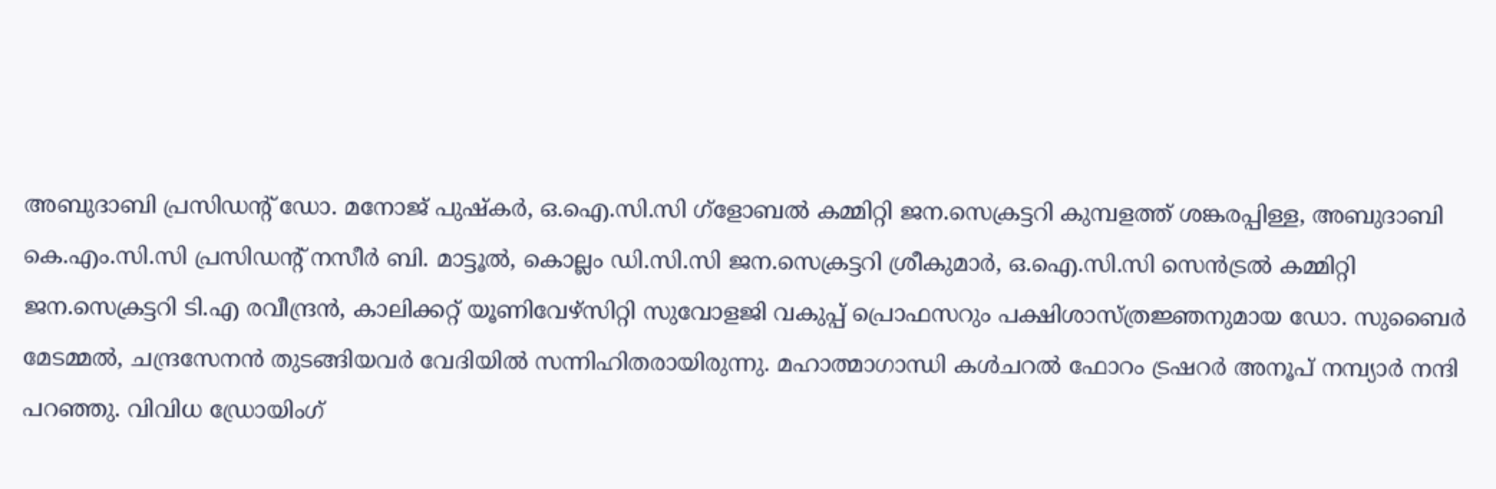അബുദാബി പ്രസിഡന്റ് ഡോ. മനോജ് പുഷ്‌കര്‍, ഒ.ഐ.സി.സി ഗ്‌ളോബല്‍ കമ്മിറ്റി ജന.സെക്രട്ടറി കുമ്പളത്ത് ശങ്കരപ്പിള്ള, അബുദാബി കെ.എം.സി.സി പ്രസിഡന്റ് നസീര്‍ ബി. മാട്ടൂല്‍, കൊല്ലം ഡി.സി.സി ജന.സെക്രട്ടറി ശ്രീകുമാര്‍, ഒ.ഐ.സി.സി സെന്‍ട്രല്‍ കമ്മിറ്റി ജന.സെക്രട്ടറി ടി.എ രവീന്ദ്രന്‍, കാലിക്കറ്റ് യൂണിവേഴ്‌സിറ്റി സുവോളജി വകുപ്പ് പ്രൊഫസറും പക്ഷിശാസ്ത്രജ്ഞനുമായ ഡോ. സുബൈര്‍ മേടമ്മല്‍, ചന്ദ്രസേനന്‍ തുടങ്ങിയവര്‍ വേദിയില്‍ സന്നിഹിതരായിരുന്നു. മഹാത്മാഗാന്ധി കള്‍ചറല്‍ ഫോറം ട്രഷറര്‍ അനൂപ് നമ്പ്യാര്‍ നന്ദി പറഞ്ഞു. വിവിധ ഡ്രോയിംഗ്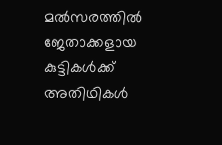മല്‍സരത്തില്‍ ജേതാക്കളായ കുട്ടികള്‍ക്ക് അതിഥികള്‍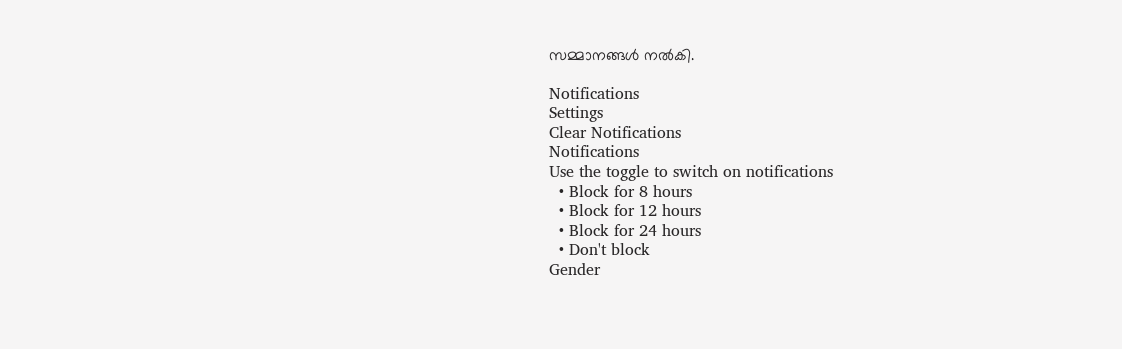സമ്മാനങ്ങള്‍ നല്‍കി.

Notifications
Settings
Clear Notifications
Notifications
Use the toggle to switch on notifications
  • Block for 8 hours
  • Block for 12 hours
  • Block for 24 hours
  • Don't block
Gender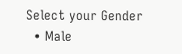Select your Gender
  • Male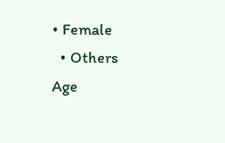• Female
  • Others
Age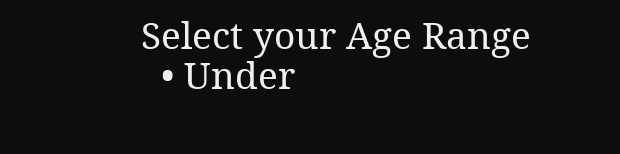Select your Age Range
  • Under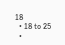18
  • 18 to 25
  •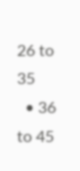26 to 35
  • 36 to 45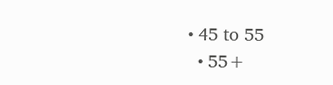• 45 to 55
  • 55+